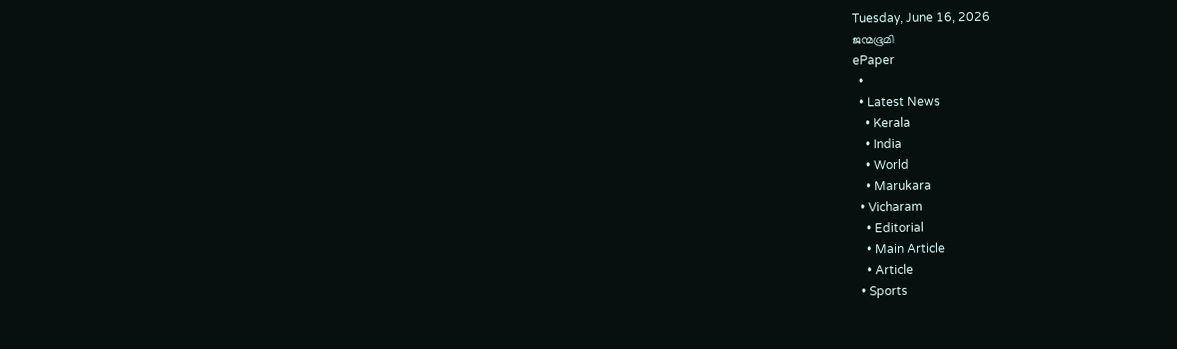Tuesday, June 16, 2026
ജന്മഭൂമി
ePaper
  •
  • Latest News
    • Kerala
    • India
    • World
    • Marukara
  • Vicharam
    • Editorial
    • Main Article
    • Article
  • Sports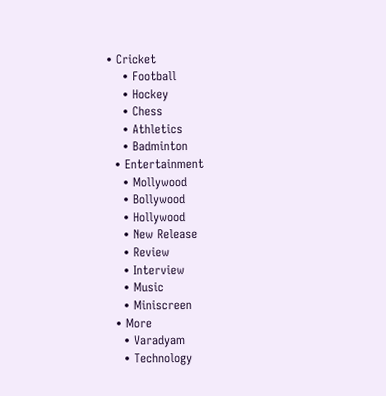• Cricket
    • Football
    • Hockey
    • Chess
    • Athletics
    • Badminton
  • Entertainment
    • Mollywood
    • Bollywood
    • Hollywood
    • New Release
    • Review
    • Interview
    • Music
    • Miniscreen
  • More
    • Varadyam
    • Technology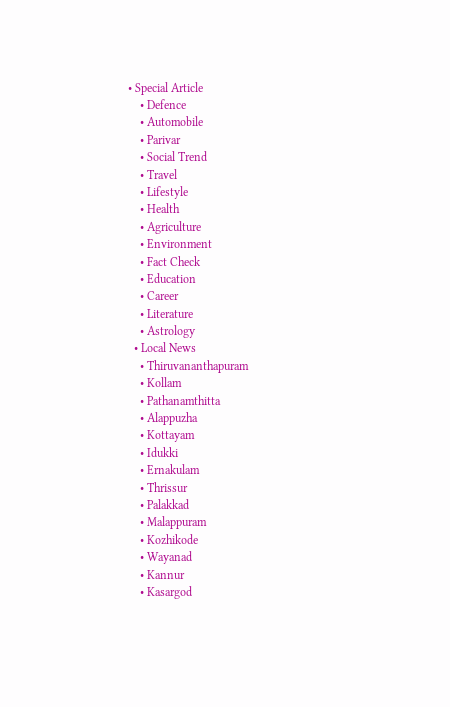• Special Article
    • Defence
    • Automobile
    • Parivar
    • Social Trend
    • Travel
    • Lifestyle
    • Health
    • Agriculture
    • Environment
    • Fact Check
    • Education
    • Career
    • Literature
    • Astrology
  • Local News
    • Thiruvananthapuram
    • Kollam
    • Pathanamthitta
    • Alappuzha
    • Kottayam
    • Idukki
    • Ernakulam
    • Thrissur
    • Palakkad
    • Malappuram
    • Kozhikode
    • Wayanad
    • Kannur
    • Kasargod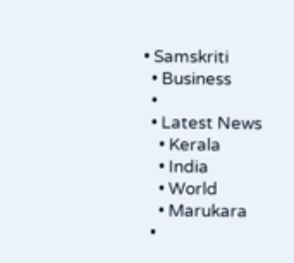• Samskriti
  • Business
  •
  • Latest News
    • Kerala
    • India
    • World
    • Marukara
  •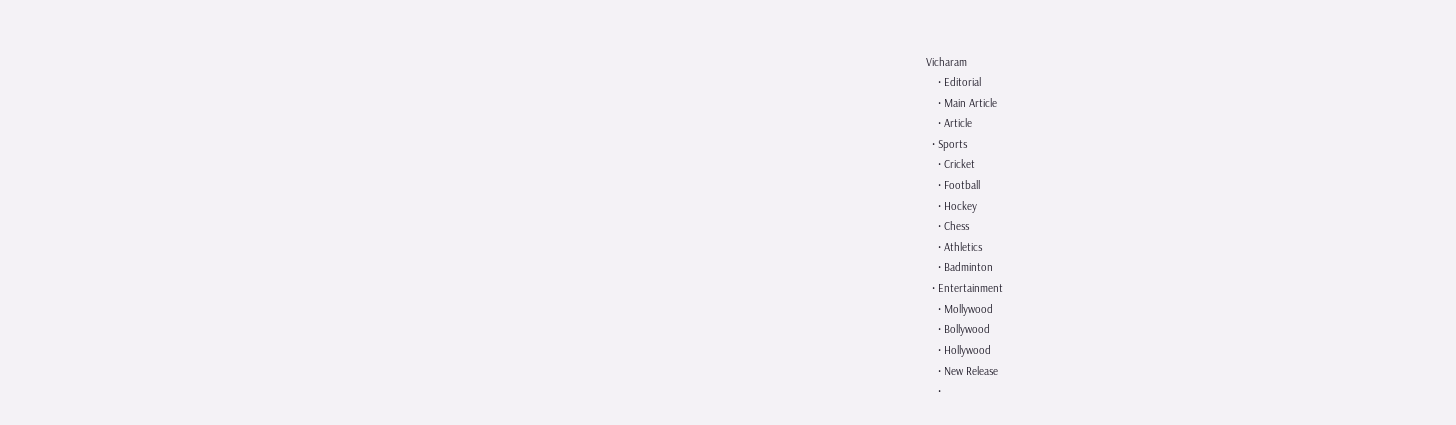Vicharam
    • Editorial
    • Main Article
    • Article
  • Sports
    • Cricket
    • Football
    • Hockey
    • Chess
    • Athletics
    • Badminton
  • Entertainment
    • Mollywood
    • Bollywood
    • Hollywood
    • New Release
    •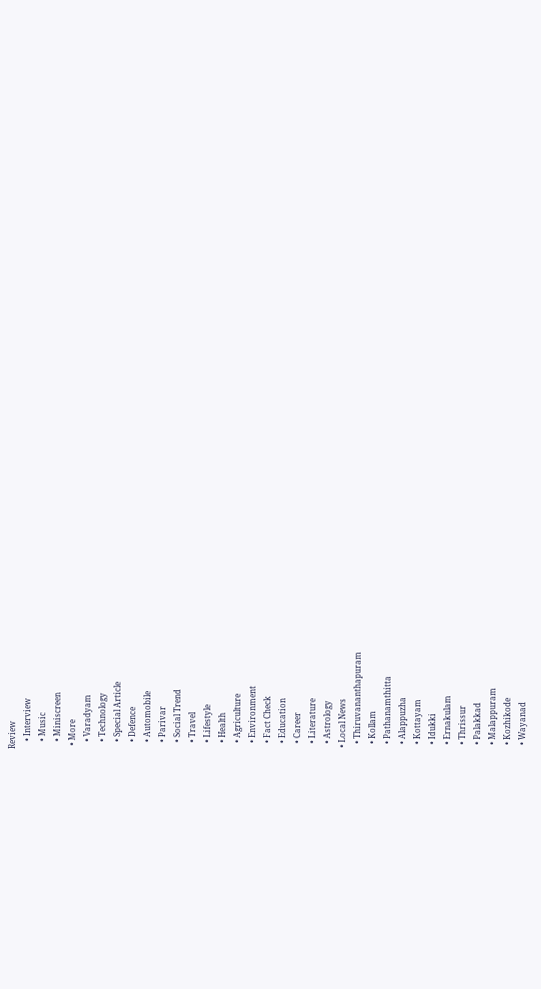Review
    • Interview
    • Music
    • Miniscreen
  • More
    • Varadyam
    • Technology
    • Special Article
    • Defence
    • Automobile
    • Parivar
    • Social Trend
    • Travel
    • Lifestyle
    • Health
    • Agriculture
    • Environment
    • Fact Check
    • Education
    • Career
    • Literature
    • Astrology
  • Local News
    • Thiruvananthapuram
    • Kollam
    • Pathanamthitta
    • Alappuzha
    • Kottayam
    • Idukki
    • Ernakulam
    • Thrissur
    • Palakkad
    • Malappuram
    • Kozhikode
    • Wayanad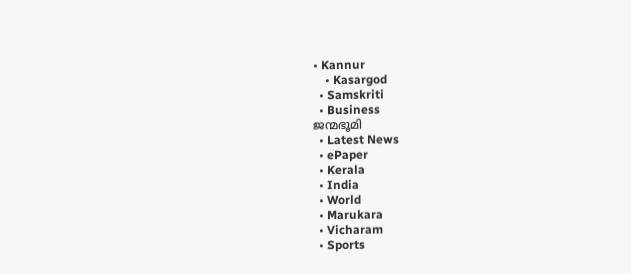• Kannur
    • Kasargod
  • Samskriti
  • Business
ജന്മഭൂമി
  • Latest News
  • ePaper
  • Kerala
  • India
  • World
  • Marukara
  • Vicharam
  • Sports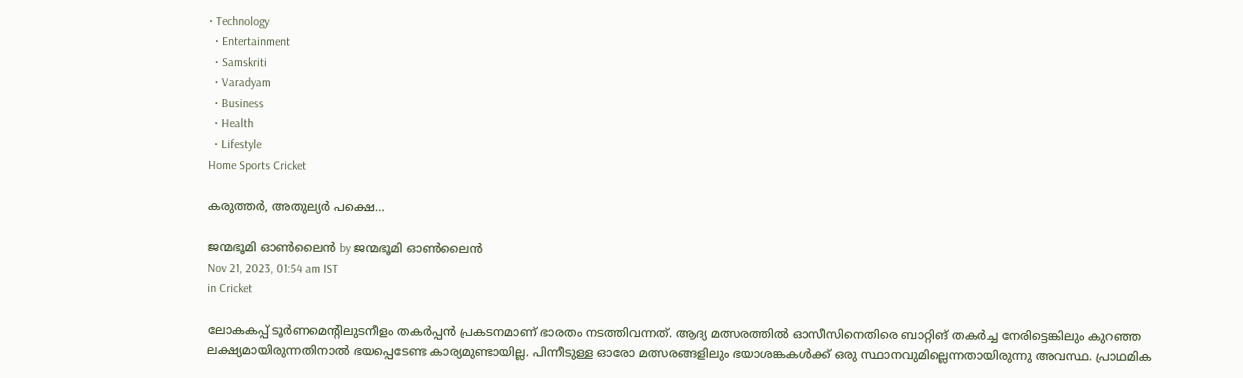• Technology
  • Entertainment
  • Samskriti
  • Varadyam
  • Business
  • Health
  • Lifestyle
Home Sports Cricket

കരുത്തര്‍, അതുല്യര്‍ പക്ഷെ…

ജന്മഭൂമി ഓണ്‍ലൈന്‍ by ജന്മഭൂമി ഓണ്‍ലൈന്‍
Nov 21, 2023, 01:54 am IST
in Cricket

ലോകകപ്പ് ടൂര്‍ണമെന്റിലുടനീളം തകര്‍പ്പന്‍ പ്രകടനമാണ് ഭാരതം നടത്തിവന്നത്. ആദ്യ മത്സരത്തില്‍ ഓസീസിനെതിരെ ബാറ്റിങ് തകര്‍ച്ച നേരിട്ടെങ്കിലും കുറഞ്ഞ ലക്ഷ്യമായിരുന്നതിനാല്‍ ഭയപ്പെടേണ്ട കാര്യമുണ്ടായില്ല. പിന്നീടുള്ള ഓരോ മത്സരങ്ങളിലും ഭയാശങ്കകള്‍ക്ക് ഒരു സ്ഥാനവുമില്ലെന്നതായിരുന്നു അവസ്ഥ. പ്രാഥമിക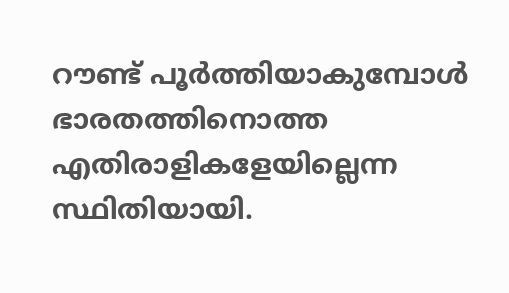റൗണ്ട് പൂര്‍ത്തിയാകുമ്പോള്‍ ഭാരതത്തിനൊത്ത എതിരാളികളേയില്ലെന്ന സ്ഥിതിയായി.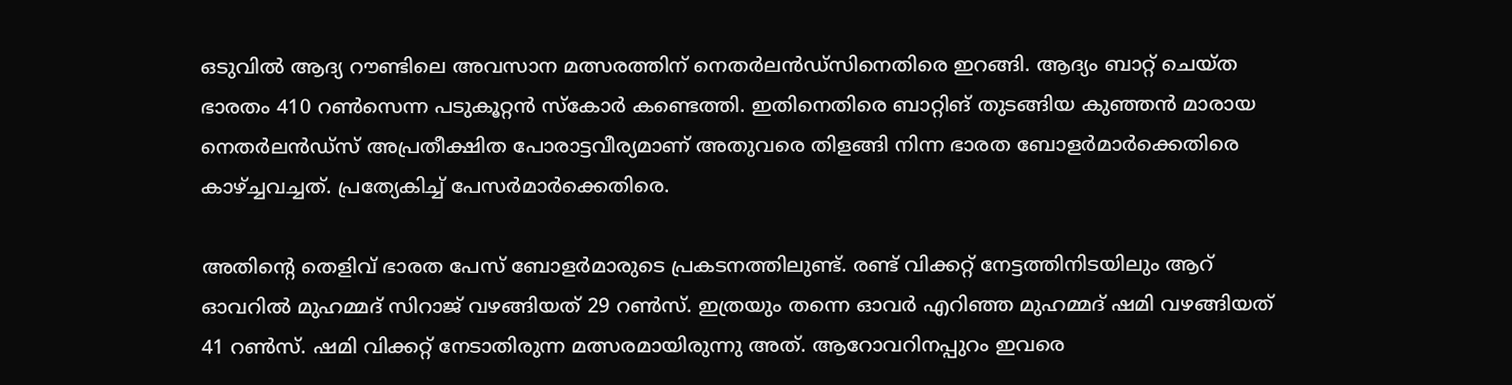ഒടുവില്‍ ആദ്യ റൗണ്ടിലെ അവസാന മത്സരത്തിന് നെതര്‍ലന്‍ഡ്‌സിനെതിരെ ഇറങ്ങി. ആദ്യം ബാറ്റ് ചെയ്ത ഭാരതം 410 റണ്‍സെന്ന പടുകൂറ്റന്‍ സ്‌കോര്‍ കണ്ടെത്തി. ഇതിനെതിരെ ബാറ്റിങ് തുടങ്ങിയ കുഞ്ഞന്‍ മാരായ നെതര്‍ലന്‍ഡ്‌സ് അപ്രതീക്ഷിത പോരാട്ടവീര്യമാണ് അതുവരെ തിളങ്ങി നിന്ന ഭാരത ബോളര്‍മാര്‍ക്കെതിരെ കാഴ്‌ച്ചവച്ചത്. പ്രത്യേകിച്ച് പേസര്‍മാര്‍ക്കെതിരെ.

അതിന്റെ തെളിവ് ഭാരത പേസ് ബോളര്‍മാരുടെ പ്രകടനത്തിലുണ്ട്. രണ്ട് വിക്കറ്റ് നേട്ടത്തിനിടയിലും ആറ് ഓവറില്‍ മുഹമ്മദ് സിറാജ് വഴങ്ങിയത് 29 റണ്‍സ്. ഇത്രയും തന്നെ ഓവര്‍ എറിഞ്ഞ മുഹമ്മദ് ഷമി വഴങ്ങിയത് 41 റണ്‍സ്. ഷമി വിക്കറ്റ് നേടാതിരുന്ന മത്സരമായിരുന്നു അത്. ആറോവറിനപ്പുറം ഇവരെ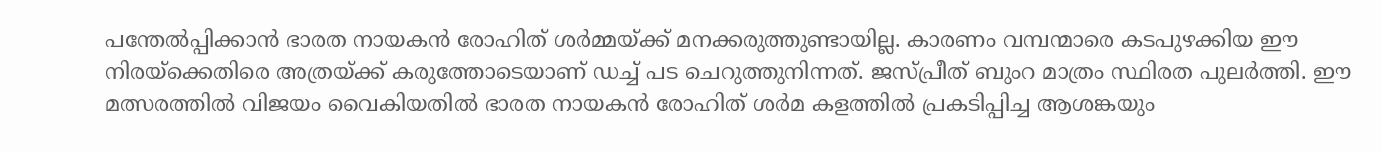പന്തേല്‍പ്പിക്കാന്‍ ഭാരത നായകന്‍ രോഹിത് ശര്‍മ്മയ്‌ക്ക് മനക്കരുത്തുണ്ടായില്ല. കാരണം വമ്പന്മാരെ കടപുഴക്കിയ ഈ നിരയ്‌ക്കെതിരെ അത്രയ്‌ക്ക് കരുത്തോടെയാണ് ഡച്ച് പട ചെറുത്തുനിന്നത്. ജസ്പ്രീത് ബുംറ മാത്രം സ്ഥിരത പുലര്‍ത്തി. ഈ മത്സരത്തില്‍ വിജയം വൈകിയതില്‍ ഭാരത നായകന്‍ രോഹിത് ശര്‍മ കളത്തില്‍ പ്രകടിപ്പിച്ച ആശങ്കയും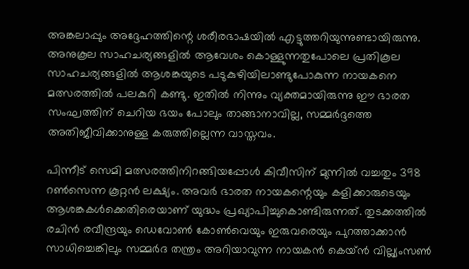അങ്കലാപ്പും അദ്ദേഹത്തിന്റെ ശരീരഭാഷയില്‍ എട്ടുത്തറിയുന്നുണ്ടായിരുന്നു. അനുകൂല സാഹചര്യങ്ങളില്‍ ആവേശം കൊള്ളുന്നതുപോലെ പ്രതികൂല സാഹചര്യങ്ങളില്‍ ആശങ്കയുടെ പടുകുഴിയിലാണ്ടുപോകുന്ന നായകനെ മത്സരത്തില്‍ പലകുറി കണ്ടു. ഇതില്‍ നിന്നും വ്യക്തമായിരുന്നു ഈ ഭാരത സംഘത്തിന് ചെറിയ ഭയം പോലും താങ്ങാനാവില്ല, സമ്മര്‍ദ്ദത്തെ അതിജീവിക്കാനുള്ള കരുത്തില്ലെന്ന വാസ്തവം.

പിന്നീട് സെമി മത്സരത്തിനിറങ്ങിയപ്പോള്‍ കിവീസിന് മുന്നില്‍ വച്ചതും 398 റണ്‍സെന്ന കൂറ്റന്‍ ലക്ഷ്യം. അവര്‍ ഭാരത നായകന്റെയും കളിക്കാരുടെയും ആശങ്കകള്‍ക്കെതിരെയാണ് യുദ്ധം പ്രഖ്യാപിച്ചുകൊണ്ടിരുന്നത്. തുടക്കത്തില്‍ രചിന്‍ രവീന്ദ്രയും ഡെവോണ്‍ കോണ്‍വെയും ഇരുവരെയും പുറത്താക്കാന്‍ സാധിച്ചെങ്കിലും സമ്മര്‍ദ തന്ത്രം അറിയാവുന്ന നായകന്‍ കെയ്ന്‍ വില്ല്യംസണ്‍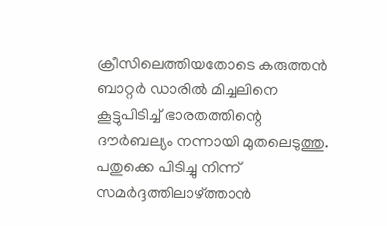ക്രീസിലെത്തിയതോടെ കരുത്തന്‍ ബാറ്റര്‍ ഡാരില്‍ മിച്ചലിനെ കൂട്ടുപിടിച്ച് ഭാരതത്തിന്റെ ദൗര്‍ബല്യം നന്നായി മുതലെടുത്തു. പതുക്കെ പിടിച്ചു നിന്ന് സമര്‍ദ്ദത്തിലാഴ്‌ത്താന്‍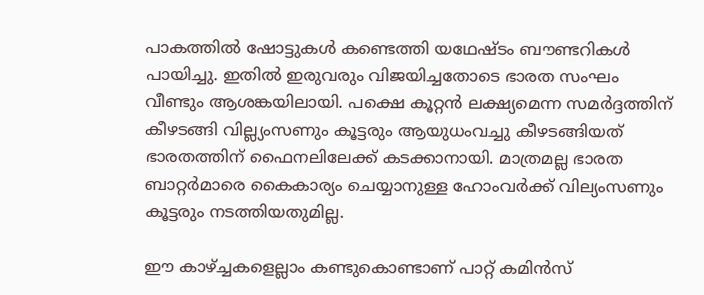പാകത്തില്‍ ഷോട്ടുകള്‍ കണ്ടെത്തി യഥേഷ്ടം ബൗണ്ടറികള്‍ പായിച്ചു. ഇതില്‍ ഇരുവരും വിജയിച്ചതോടെ ഭാരത സംഘം വീണ്ടും ആശങ്കയിലായി. പക്ഷെ കൂറ്റന്‍ ലക്ഷ്യമെന്ന സമര്‍ദ്ദത്തിന് കീഴടങ്ങി വില്ല്യംസണും കൂട്ടരും ആയുധംവച്ചു കീഴടങ്ങിയത് ഭാരതത്തിന് ഫൈനലിലേക്ക് കടക്കാനായി. മാത്രമല്ല ഭാരത ബാറ്റര്‍മാരെ കൈകാര്യം ചെയ്യാനുള്ള ഹോംവര്‍ക്ക് വില്യംസണും കൂട്ടരും നടത്തിയതുമില്ല.

ഈ കാഴ്‌ച്ചകളെല്ലാം കണ്ടുകൊണ്ടാണ് പാറ്റ് കമിന്‍സ്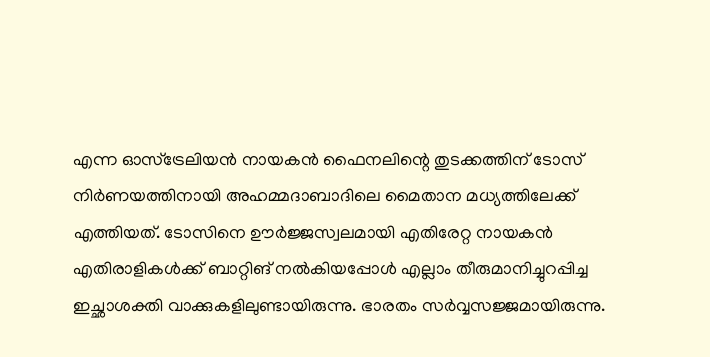എന്ന ഓസ്‌ട്രേലിയന്‍ നായകന്‍ ഫൈനലിന്റെ തുടക്കത്തിന് ടോസ് നിര്‍ണയത്തിനായി അഹമ്മദാബാദിലെ മൈതാന മധ്യത്തിലേക്ക് എത്തിയത്. ടോസിനെ ഊര്‍ജ്ജസ്വലമായി എതിരേറ്റ നായകന്‍ എതിരാളികള്‍ക്ക് ബാറ്റിങ് നല്‍കിയപ്പോള്‍ എല്ലാം തീരുമാനിച്ചുറപ്പിച്ച ഇച്ഛാശക്തി വാക്കുകളിലുണ്ടായിരുന്നു. ഭാരതം സര്‍വ്വസജ്ജമായിരുന്നു.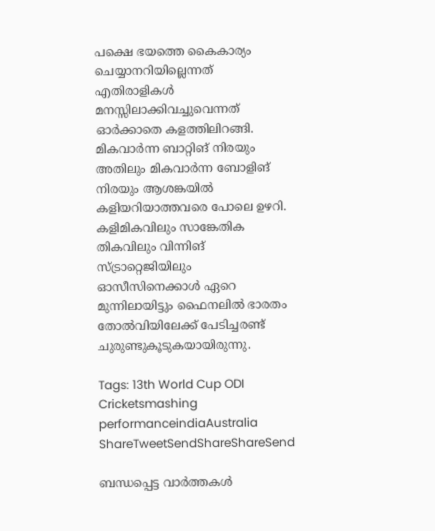പക്ഷെ ഭയത്തെ കൈകാര്യം ചെയ്യാനറിയില്ലെന്നത് എതിരാളികള്‍ മനസ്സിലാക്കിവച്ചുവെന്നത് ഓര്‍ക്കാതെ കളത്തിലിറങ്ങി. മികവാര്‍ന്ന ബാറ്റിങ് നിരയും അതിലും മികവാര്‍ന്ന ബോളിങ് നിരയും ആശങ്കയില്‍ കളിയറിയാത്തവരെ പോലെ ഉഴറി. കളിമികവിലും സാങ്കേതിക തികവിലും വിന്നിങ് സ്ട്രാറ്റെജിയിലും ഓസീസിനെക്കാള്‍ ഏറെ മുന്നിലായിട്ടും ഫൈനലില്‍ ഭാരതം തോല്‍വിയിലേക്ക് പേടിച്ചരണ്ട് ചുരുണ്ടുകൂടുകയായിരുന്നു.

Tags: 13th World Cup ODI Cricketsmashing performanceindiaAustralia
ShareTweetSendShareShareSend

ബന്ധപ്പെട്ട വാര്‍ത്തകള്‍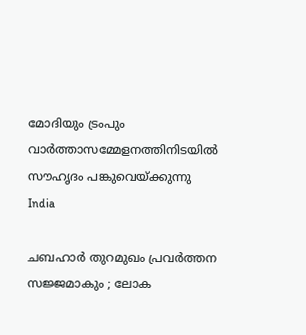മോദിയും ട്രംപും വാര്‍ത്താസമ്മേളനത്തിനിടയില്‍ സൗഹൃദം പങ്കുവെയ്ക്കുന്നു
India

ചബഹാര്‍ തുറമുഖം പ്രവർത്തന സജ്ജമാകും ; ലോക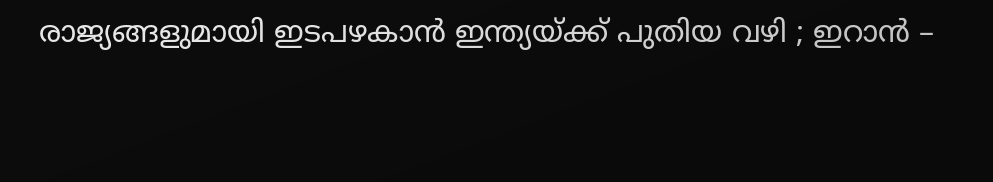രാജ്യങ്ങളുമായി ഇടപഴകാന്‍ ഇന്ത്യയ്‌ക്ക് പുതിയ വഴി ; ഇറാൻ –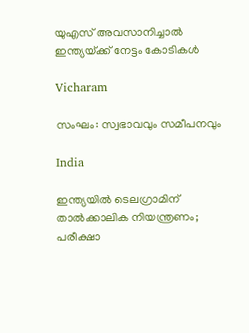യുഎസ് അവസാനിച്ചാൽ ഇന്ത്യയ്‌ക്ക് നേട്ടം കോടികൾ

Vicharam

സംഘം: സ്വഭാവവും സമീപനവും

India

ഇന്ത്യയിൽ ടെലഗ്രാമിന് താൽക്കാലിക നിയന്ത്രണം; പരീക്ഷാ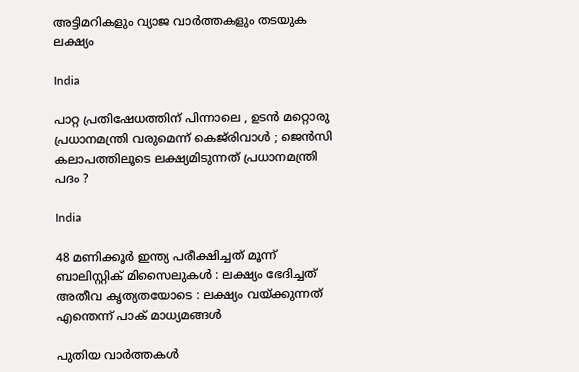അട്ടിമറികളും വ്യാജ വാർത്തകളും തടയുക ലക്ഷ്യം

India

പാറ്റ പ്രതിഷേധത്തിന് പിന്നാലെ , ഉടൻ മറ്റൊരു പ്രധാനമന്ത്രി വരുമെന്ന് കെജ്‌രിവാൾ ; ജെൻസി കലാപത്തിലൂടെ ലക്ഷ്യമിടുന്നത് പ്രധാനമന്ത്രി പദം ?

India

48 മണിക്കൂർ ഇന്ത്യ പരീക്ഷിച്ചത് മൂന്ന് ബാലിസ്റ്റിക് മിസൈലുകൾ : ലക്ഷ്യം ഭേദിച്ചത് അതീവ കൃത്യതയോടെ : ലക്ഷ്യം വയ്‌ക്കുന്നത് എന്തെന്ന് പാക് മാധ്യമങ്ങൾ

പുതിയ വാര്‍ത്തകള്‍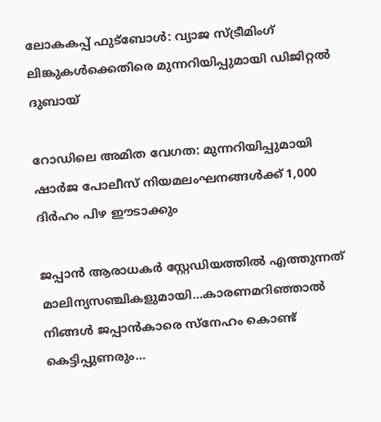ലോകകപ്പ് ഫുട്ബോൾ: വ്യാജ സ്ട്രീമിംഗ് ലിങ്കുകൾക്കെതിരെ മുന്നറിയിപ്പുമായി ഡിജിറ്റൽ ദുബായ്

റോഡിലെ അമിത വേഗത: മുന്നറിയിപ്പുമായി ഷാർജ പോലീസ് നിയമലംഘനങ്ങൾക്ക് 1,000 ദിർഹം പിഴ ഈടാക്കും

ജപ്പാന്‍ ആരാധകര്‍ സ്റ്റേഡിയത്തില്‍ എത്തുന്നത് മാലിന്യസഞ്ചികളുമായി…കാരണമറിഞ്ഞാല്‍ നിങ്ങള്‍ ജപ്പാന്‍കാരെ സ്നേഹം കൊണ്ട് കെട്ടിപ്പുണരും…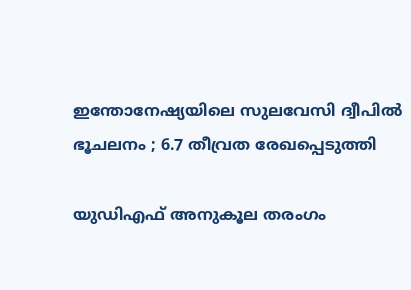ഇന്തോനേഷ്യയിലെ സുലവേസി ദ്വീപിൽ ഭൂചലനം ; 6.7 തീവ്രത രേഖപ്പെടുത്തി

യുഡിഎഫ് അനുകൂല തരംഗം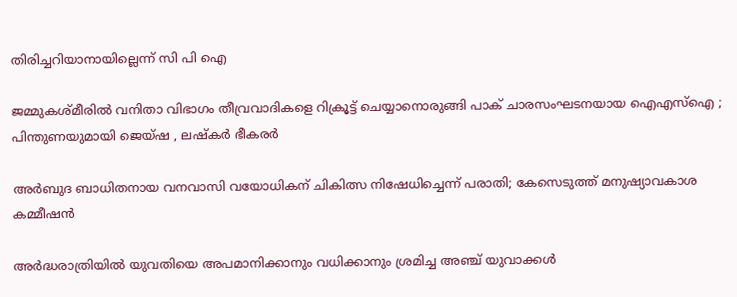തിരിച്ചറിയാനായില്ലെന്ന് സി പി ഐ

ജമ്മുകശ്മീരിൽ വനിതാ വിഭാഗം തീവ്രവാദികളെ റിക്രൂട്ട് ചെയ്യാനൊരുങ്ങി പാക് ചാരസംഘടനയായ ഐഎസ്ഐ ; പിന്തുണയുമായി ജെയ്ഷ , ലഷ്കർ ഭീകരർ

അര്‍ബുദ ബാധിതനായ വനവാസി വയോധികന് ചികിത്സ നിഷേധിച്ചെന്ന് പരാതി; കേസെടുത്ത് മനുഷ്യാവകാശ കമ്മീഷന്‍

അർദ്ധരാത്രിയിൽ യുവതിയെ അപമാനിക്കാനും വധിക്കാനും ശ്രമിച്ച അഞ്ച് യുവാക്കൾ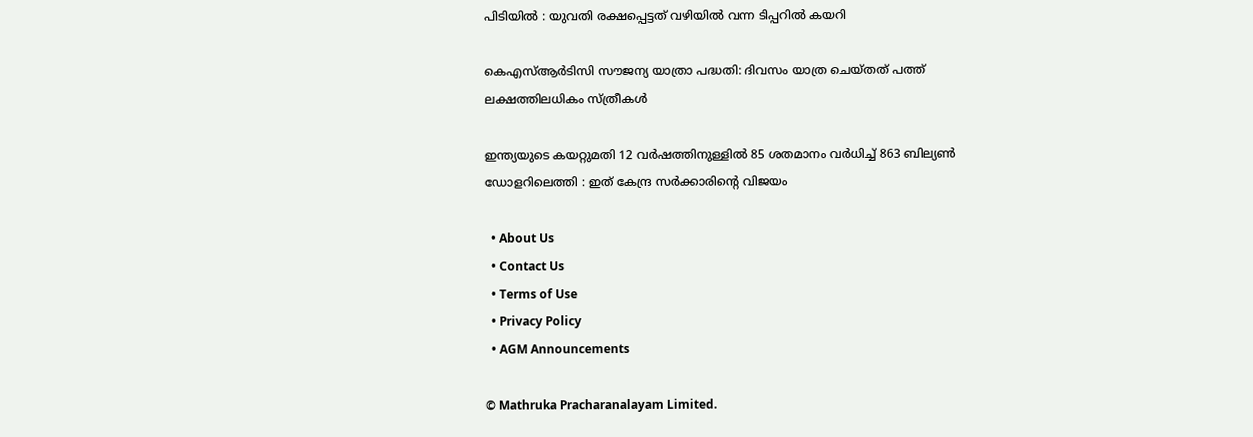പിടിയിൽ : യുവതി രക്ഷപ്പെട്ടത് വഴിയിൽ വന്ന ടിപ്പറിൽ കയറി

കെഎസ്ആര്‍ടിസി സൗജന്യ യാത്രാ പദ്ധതി: ദിവസം യാത്ര ചെയ്തത് പത്ത് ലക്ഷത്തിലധികം സ്ത്രീകള്‍

ഇന്ത്യയുടെ കയറ്റുമതി 12 വർഷത്തിനുള്ളിൽ 85 ശതമാനം വർധിച്ച് 863 ബില്യൺ ഡോളറിലെത്തി : ഇത് കേന്ദ്ര സർക്കാരിന്റെ വിജയം

  • About Us
  • Contact Us
  • Terms of Use
  • Privacy Policy
  • AGM Announcements

© Mathruka Pracharanalayam Limited.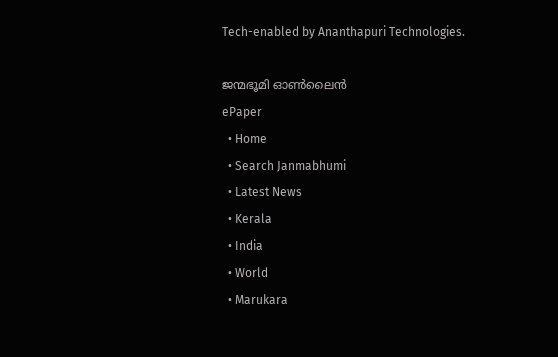Tech-enabled by Ananthapuri Technologies.

ജന്മഭൂമി ഓണ്‍ലൈന്‍
ePaper
  • Home
  • Search Janmabhumi
  • Latest News
  • Kerala
  • India
  • World
  • Marukara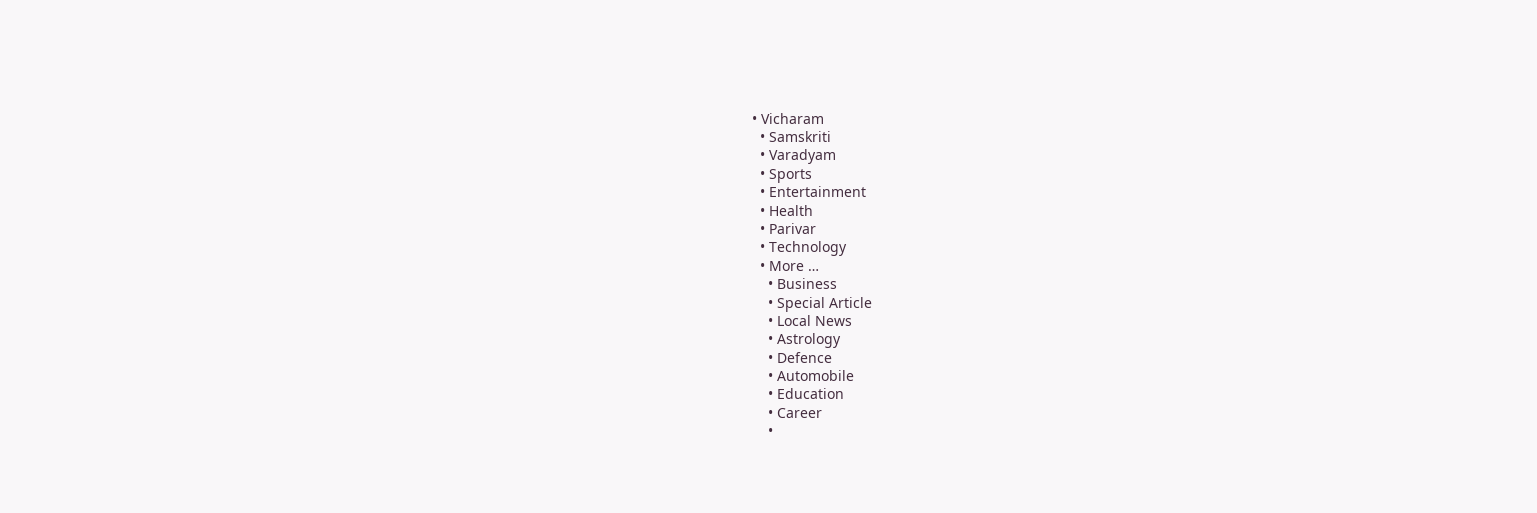• Vicharam
  • Samskriti
  • Varadyam
  • Sports
  • Entertainment
  • Health
  • Parivar
  • Technology
  • More …
    • Business
    • Special Article
    • Local News
    • Astrology
    • Defence
    • Automobile
    • Education
    • Career
    •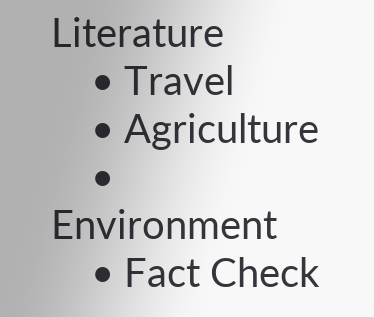Literature
    • Travel
    • Agriculture
    • Environment
    • Fact Check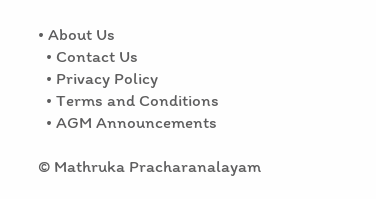• About Us
  • Contact Us
  • Privacy Policy
  • Terms and Conditions
  • AGM Announcements

© Mathruka Pracharanalayam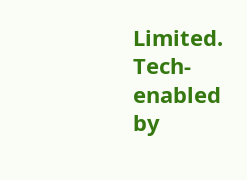Limited.
Tech-enabled by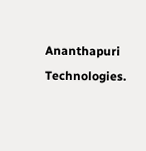Ananthapuri Technologies.